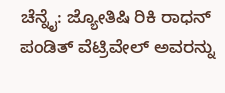ಚೆನ್ನೈ: ಜ್ಯೋತಿಷಿ ರಿಕಿ ರಾಧನ್ ಪಂಡಿತ್ ವೆಟ್ರಿವೇಲ್ ಅವರನ್ನು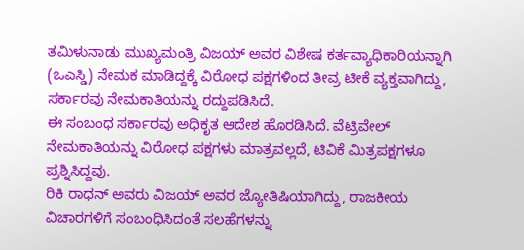ತಮಿಳುನಾಡು ಮುಖ್ಯಮಂತ್ರಿ ವಿಜಯ್ ಅವರ ವಿಶೇಷ ಕರ್ತವ್ಯಾಧಿಕಾರಿಯನ್ನಾಗಿ (ಒಎಸ್ಡಿ) ನೇಮಕ ಮಾಡಿದ್ದಕ್ಕೆ ವಿರೋಧ ಪಕ್ಷಗಳಿಂದ ತೀವ್ರ ಟೀಕೆ ವ್ಯಕ್ತವಾಗಿದ್ದು, ಸರ್ಕಾರವು ನೇಮಕಾತಿಯನ್ನು ರದ್ದುಪಡಿಸಿದೆ.
ಈ ಸಂಬಂಧ ಸರ್ಕಾರವು ಅಧಿಕೃತ ಆದೇಶ ಹೊರಡಿಸಿದೆ. ವೆಟ್ರಿವೇಲ್ ನೇಮಕಾತಿಯನ್ನು ವಿರೋಧ ಪಕ್ಷಗಳು ಮಾತ್ರವಲ್ಲದೆ, ಟಿವಿಕೆ ಮಿತ್ರಪಕ್ಷಗಳೂ ಪ್ರಶ್ನಿಸಿದ್ದವು.
ರಿಕಿ ರಾಧನ್ ಅವರು ವಿಜಯ್ ಅವರ ಜ್ಯೋತಿಷಿಯಾಗಿದ್ದು, ರಾಜಕೀಯ ವಿಚಾರಗಳಿಗೆ ಸಂಬಂಧಿಸಿದಂತೆ ಸಲಹೆಗಳನ್ನು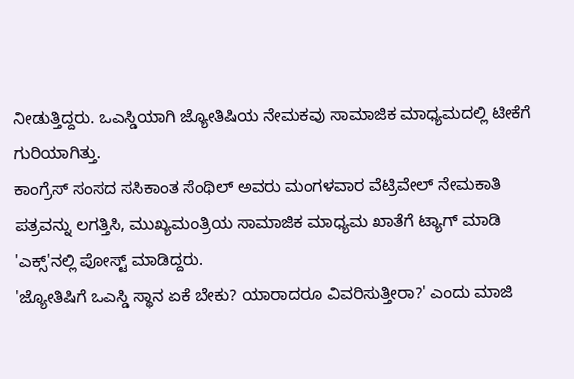ನೀಡುತ್ತಿದ್ದರು. ಒಎಸ್ಡಿಯಾಗಿ ಜ್ಯೋತಿಷಿಯ ನೇಮಕವು ಸಾಮಾಜಿಕ ಮಾಧ್ಯಮದಲ್ಲಿ ಟೀಕೆಗೆ ಗುರಿಯಾಗಿತ್ತು.
ಕಾಂಗ್ರೆಸ್ ಸಂಸದ ಸಸಿಕಾಂತ ಸೆಂಥಿಲ್ ಅವರು ಮಂಗಳವಾರ ವೆಟ್ರಿವೇಲ್ ನೇಮಕಾತಿ ಪತ್ರವನ್ನು ಲಗತ್ತಿಸಿ, ಮುಖ್ಯಮಂತ್ರಿಯ ಸಾಮಾಜಿಕ ಮಾಧ್ಯಮ ಖಾತೆಗೆ ಟ್ಯಾಗ್ ಮಾಡಿ 'ಎಕ್ಸ್'ನಲ್ಲಿ ಪೋಸ್ಟ್ ಮಾಡಿದ್ದರು.
'ಜ್ಯೋತಿಷಿಗೆ ಒಎಸ್ಡಿ ಸ್ಥಾನ ಏಕೆ ಬೇಕು? ಯಾರಾದರೂ ವಿವರಿಸುತ್ತೀರಾ?' ಎಂದು ಮಾಜಿ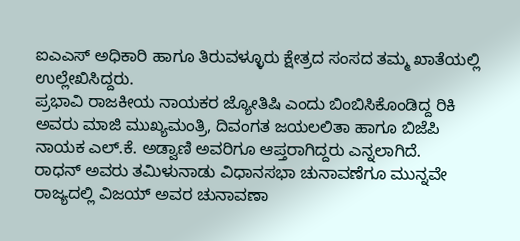ಐಎಎಸ್ ಅಧಿಕಾರಿ ಹಾಗೂ ತಿರುವಳ್ಳೂರು ಕ್ಷೇತ್ರದ ಸಂಸದ ತಮ್ಮ ಖಾತೆಯಲ್ಲಿ ಉಲ್ಲೇಖಿಸಿದ್ದರು.
ಪ್ರಭಾವಿ ರಾಜಕೀಯ ನಾಯಕರ ಜ್ಯೋತಿಷಿ ಎಂದು ಬಿಂಬಿಸಿಕೊಂಡಿದ್ದ ರಿಕಿ ಅವರು ಮಾಜಿ ಮುಖ್ಯಮಂತ್ರಿ, ದಿವಂಗತ ಜಯಲಲಿತಾ ಹಾಗೂ ಬಿಜೆಪಿ ನಾಯಕ ಎಲ್.ಕೆ. ಅಡ್ವಾಣಿ ಅವರಿಗೂ ಆಪ್ತರಾಗಿದ್ದರು ಎನ್ನಲಾಗಿದೆ.
ರಾಧನ್ ಅವರು ತಮಿಳುನಾಡು ವಿಧಾನಸಭಾ ಚುನಾವಣೆಗೂ ಮುನ್ನವೇ ರಾಜ್ಯದಲ್ಲಿ ವಿಜಯ್ ಅವರ ಚುನಾವಣಾ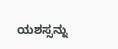ಯಶಸ್ಸನ್ನು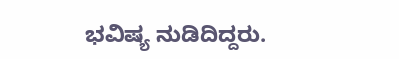ಭವಿಷ್ಯ ನುಡಿದಿದ್ದರು.